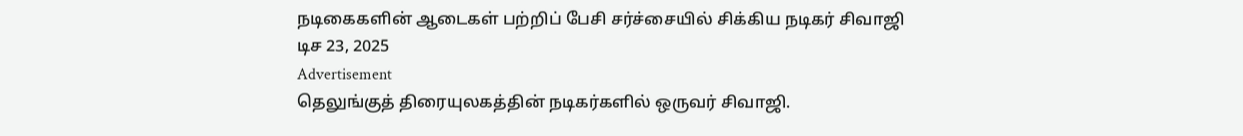நடிகைகளின் ஆடைகள் பற்றிப் பேசி சர்ச்சையில் சிக்கிய நடிகர் சிவாஜி
டிச 23, 2025
Advertisement
தெலுங்குத் திரையுலகத்தின் நடிகர்களில் ஒருவர் சிவாஜி.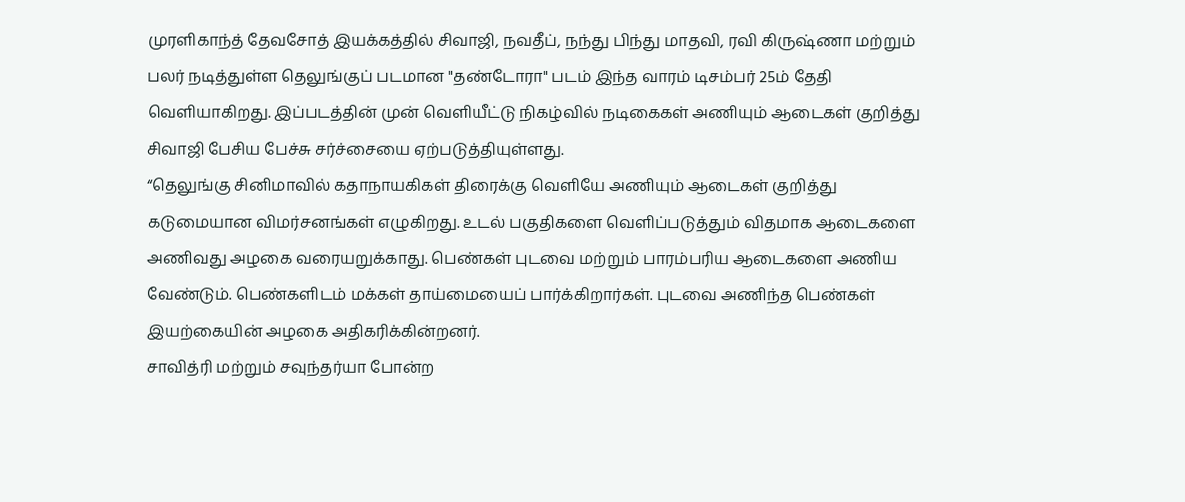முரளிகாந்த் தேவசோத் இயக்கத்தில் சிவாஜி, நவதீப், நந்து பிந்து மாதவி, ரவி கிருஷ்ணா மற்றும் பலர் நடித்துள்ள தெலுங்குப் படமான "தண்டோரா" படம் இந்த வாரம் டிசம்பர் 25ம் தேதி வெளியாகிறது. இப்படத்தின் முன் வெளியீட்டு நிகழ்வில் நடிகைகள் அணியும் ஆடைகள் குறித்து சிவாஜி பேசிய பேச்சு சர்ச்சையை ஏற்படுத்தியுள்ளது.
“தெலுங்கு சினிமாவில் கதாநாயகிகள் திரைக்கு வெளியே அணியும் ஆடைகள் குறித்து கடுமையான விமர்சனங்கள் எழுகிறது. உடல் பகுதிகளை வெளிப்படுத்தும் விதமாக ஆடைகளை அணிவது அழகை வரையறுக்காது. பெண்கள் புடவை மற்றும் பாரம்பரிய ஆடைகளை அணிய வேண்டும். பெண்களிடம் மக்கள் தாய்மையைப் பார்க்கிறார்கள். புடவை அணிந்த பெண்கள் இயற்கையின் அழகை அதிகரிக்கின்றனர்.
சாவித்ரி மற்றும் சவுந்தர்யா போன்ற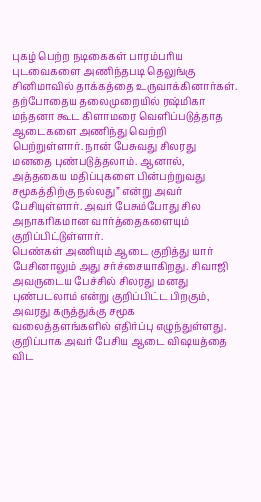புகழ் பெற்ற நடிகைகள் பாரம்பரிய புடவைகளை அணிந்தபடி தெலுங்கு சினிமாவில் தாக்கத்தை உருவாக்கினார்கள். தற்போதைய தலைமுறையில் ரஷ்மிகா மந்தனா கூட கிளாமரை வெளிப்படுத்தாத ஆடைகளை அணிந்து வெற்றி பெற்றுள்ளார். நான் பேசுவது சிலரது மனதை புண்படுத்தலாம். ஆனால், அத்தகைய மதிப்புகளை பின்பற்றுவது சமூகத்திற்கு நல்லது” என்று அவர் பேசியுள்ளார். அவர் பேசும்போது சில அநாகரிகமான வார்த்தைகளையும் குறிப்பிட்டுள்ளார்.
பெண்கள் அணியும் ஆடை குறித்து யார் பேசினாலும் அது சர்ச்சையாகிறது. சிவாஜி அவருடைய பேச்சில் சிலரது மனது புண்படலாம் என்று குறிப்பிட்ட பிறகும், அவரது கருத்துக்கு சமூக வலைத்தளங்களில் எதிர்ப்பு எழுந்துள்ளது. குறிப்பாக அவர் பேசிய ஆடை விஷயத்தை விட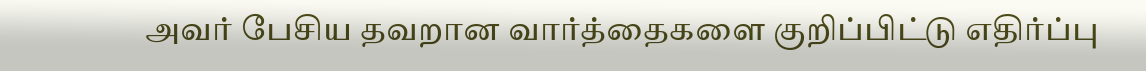அவர் பேசிய தவறான வார்த்தைகளை குறிப்பிட்டு எதிர்ப்பு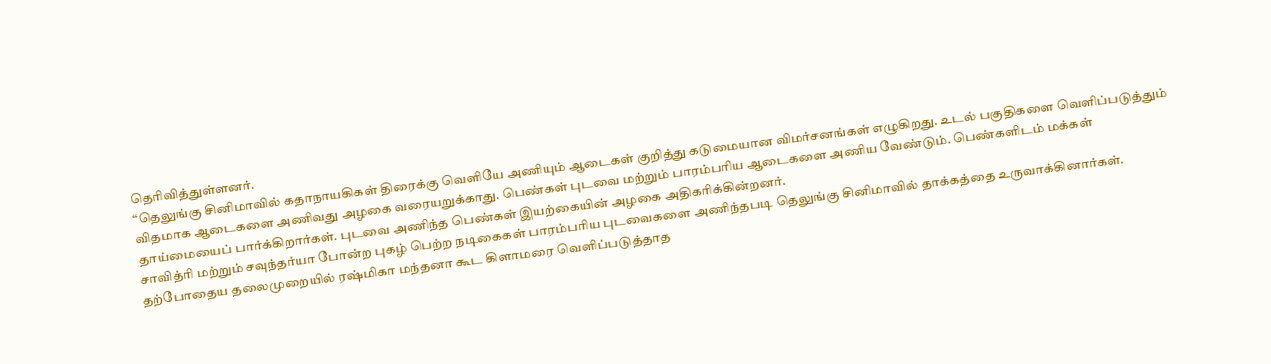தெரிவித்துள்ளனர்.
“தெலுங்கு சினிமாவில் கதாநாயகிகள் திரைக்கு வெளியே அணியும் ஆடைகள் குறித்து கடுமையான விமர்சனங்கள் எழுகிறது. உடல் பகுதிகளை வெளிப்படுத்தும் விதமாக ஆடைகளை அணிவது அழகை வரையறுக்காது. பெண்கள் புடவை மற்றும் பாரம்பரிய ஆடைகளை அணிய வேண்டும். பெண்களிடம் மக்கள் தாய்மையைப் பார்க்கிறார்கள். புடவை அணிந்த பெண்கள் இயற்கையின் அழகை அதிகரிக்கின்றனர்.
சாவித்ரி மற்றும் சவுந்தர்யா போன்ற புகழ் பெற்ற நடிகைகள் பாரம்பரிய புடவைகளை அணிந்தபடி தெலுங்கு சினிமாவில் தாக்கத்தை உருவாக்கினார்கள். தற்போதைய தலைமுறையில் ரஷ்மிகா மந்தனா கூட கிளாமரை வெளிப்படுத்தாத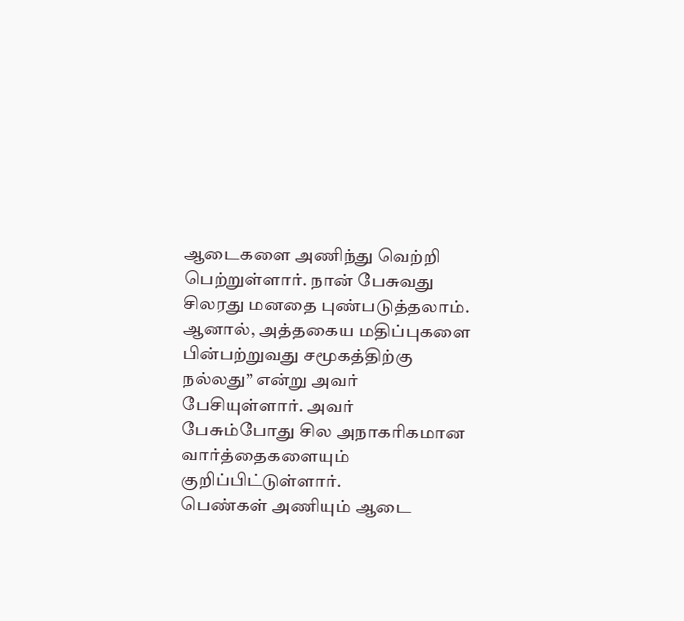ஆடைகளை அணிந்து வெற்றி பெற்றுள்ளார். நான் பேசுவது சிலரது மனதை புண்படுத்தலாம். ஆனால், அத்தகைய மதிப்புகளை பின்பற்றுவது சமூகத்திற்கு நல்லது” என்று அவர் பேசியுள்ளார். அவர் பேசும்போது சில அநாகரிகமான வார்த்தைகளையும் குறிப்பிட்டுள்ளார்.
பெண்கள் அணியும் ஆடை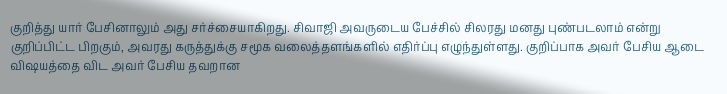குறித்து யார் பேசினாலும் அது சர்ச்சையாகிறது. சிவாஜி அவருடைய பேச்சில் சிலரது மனது புண்படலாம் என்று குறிப்பிட்ட பிறகும், அவரது கருத்துக்கு சமூக வலைத்தளங்களில் எதிர்ப்பு எழுந்துள்ளது. குறிப்பாக அவர் பேசிய ஆடை விஷயத்தை விட அவர் பேசிய தவறான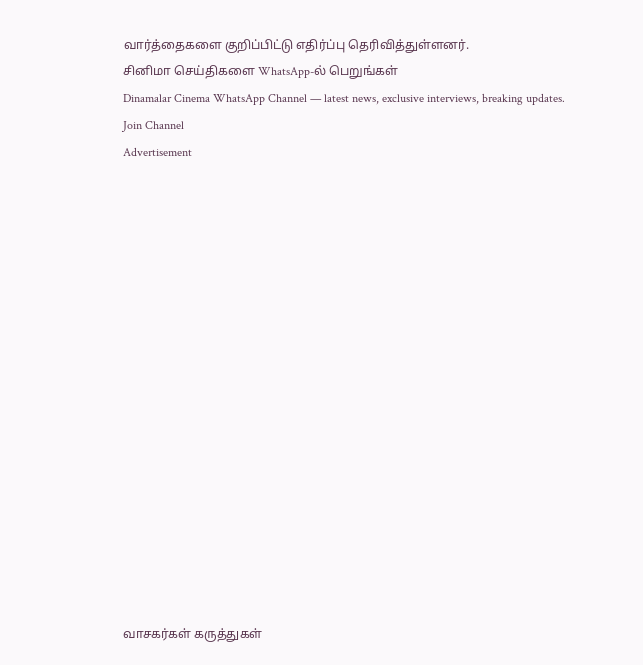வார்த்தைகளை குறிப்பிட்டு எதிர்ப்பு தெரிவித்துள்ளனர்.
சினிமா செய்திகளை WhatsApp-ல் பெறுங்கள்
Dinamalar Cinema WhatsApp Channel — latest news, exclusive interviews, breaking updates.
Join Channel
Advertisement

















வாசகர்கள் கருத்துகள்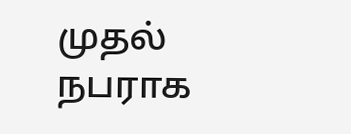முதல் நபராக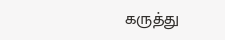கருத்து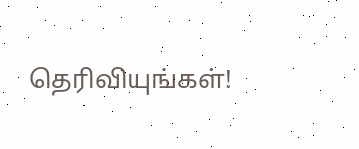தெரிவியுங்கள்!